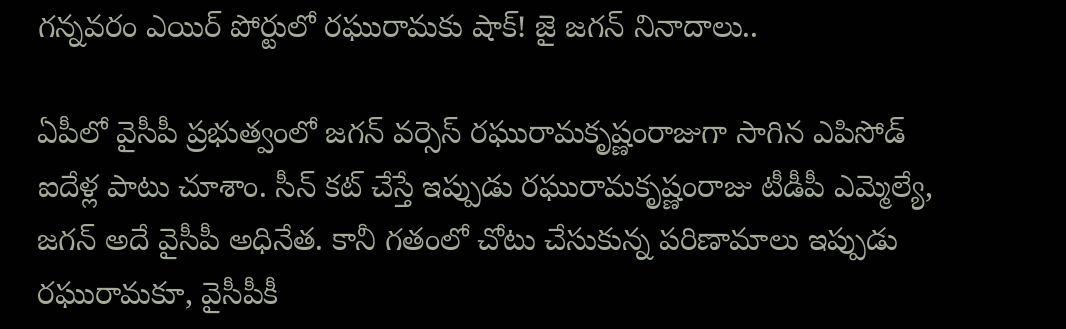గన్నవరం ఎయిర్ పోర్టులో రఘురామకు షాక్! జై జగన్ నినాదాలు..

ఏపీలో వైసీపీ ప్రభుత్వంలో జగన్ వర్సెస్ రఘురామకృష్ణంరాజుగా సాగిన ఎపిసోడ్ ఐదేళ్ల పాటు చూశాం. సీన్ కట్ చేస్తే ఇప్పుడు రఘురామకృష్ణంరాజు టీడీపీ ఎమ్మెల్యే, జగన్ అదే వైసీపీ అధినేత. కానీ గతంలో చోటు చేసుకున్న పరిణామాలు ఇప్పుడు రఘురామకూ, వైసీపీకీ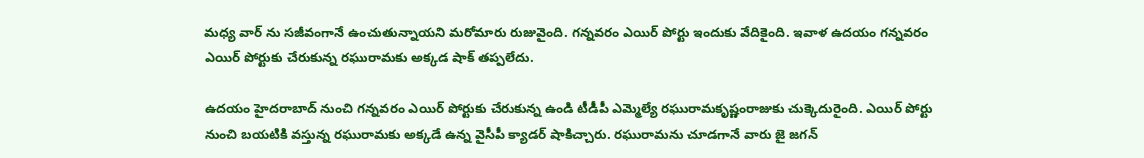మధ్య వార్ ను సజీవంగానే ఉంచుతున్నాయని మరోమారు రుజువైంది. గన్నవరం ఎయిర్ పోర్టు ఇందుకు వేదికైంది. ఇవాళ ఉదయం గన్నవరం ఎయిర్ పోర్టుకు చేరుకున్న రఘురామకు అక్కడ షాక్ తప్పలేదు.

ఉదయం హైదరాబాద్ నుంచి గన్నవరం ఎయిర్ పోర్టుకు చేరుకున్న ఉండి టీడీపీ ఎమ్మెల్యే రఘురామకృష్ణంరాజుకు చుక్కెదురైంది. ఎయిర్ పోర్టు నుంచి బయటికి వస్తున్న రఘురామకు అక్కడే ఉన్న వైసీపీ క్యాడర్ షాకిచ్చారు. రఘురామను చూడగానే వారు జై జగన్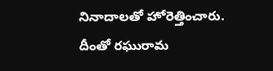నినాదాలతో హోరెత్తించారు. దీంతో రఘురామ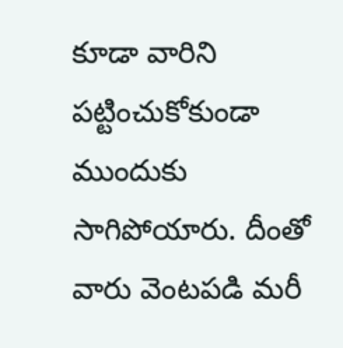కూడా వారిని పట్టించుకోకుండా ముందుకు సాగిపోయారు. దీంతో వారు వెంటపడి మరీ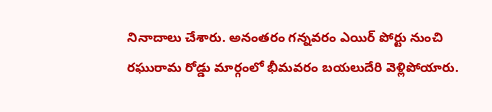నినాదాలు చేశారు. అనంతరం గన్నవరం ఎయిర్ పోర్టు నుంచి రఘురామ రోడ్డు మార్గంలో భీమవరం బయలుదేరి వెళ్లిపోయారు.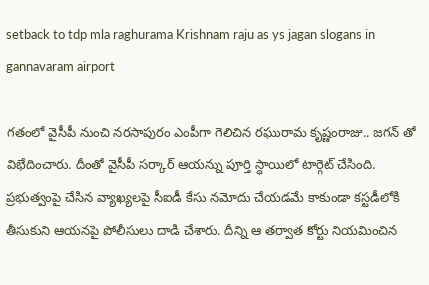setback to tdp mla raghurama Krishnam raju as ys jagan slogans in gannavaram airport

గతంలో వైసీపీ నుంచి నరసాపురం ఎంపీగా గెలిచిన రఘురామ కృష్ణంరాజు.. జగన్ తో విభేదించారు. దీంతో వైసీపీ సర్కార్ ఆయన్ను పూర్తి స్ధాయిలో టార్గెట్ చేసింది. ప్రభుత్వంపై చేసిన వ్యాఖ్యలపై సీఐడీ కేసు నమోదు చేయడమే కాకుండా కస్టడీలోకి తీసుకుని ఆయనపై పోలీసులు దాడి చేశారు. దీన్ని ఆ తర్వాత కోర్టు నియమించిన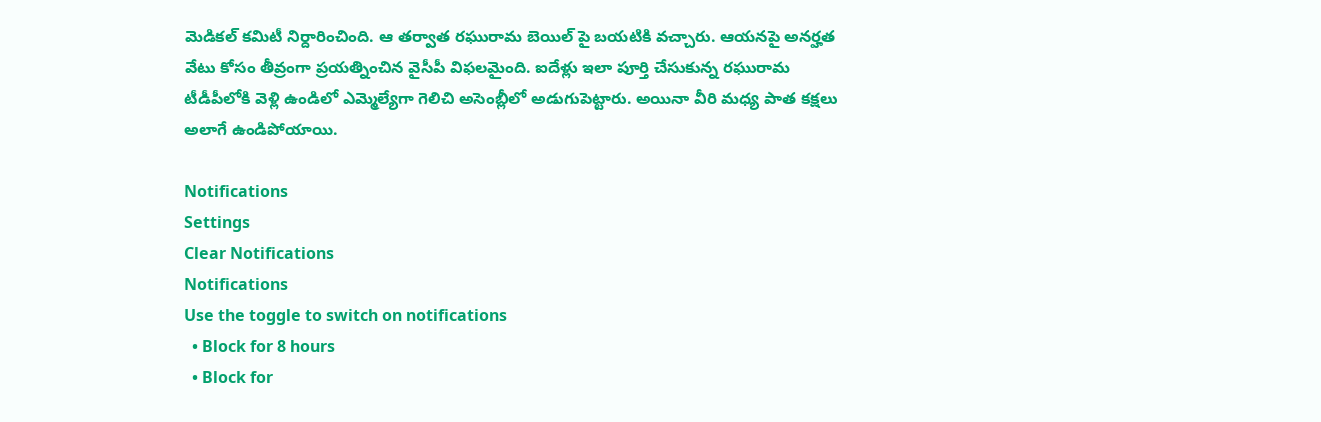మెడికల్ కమిటీ నిర్దారించింది. ఆ తర్వాత రఘురామ బెయిల్ పై బయటికి వచ్చారు. ఆయనపై అనర్హత వేటు కోసం తీవ్రంగా ప్రయత్నించిన వైసీపీ విఫలమైంది. ఐదేళ్లు ఇలా పూర్తి చేసుకున్న రఘురామ టీడీపీలోకి వెళ్లి ఉండిలో ఎమ్మెల్యేగా గెలిచి అసెంబ్లీలో అడుగుపెట్టారు. అయినా వీరి మధ్య పాత కక్షలు అలాగే ఉండిపోయాయి.

Notifications
Settings
Clear Notifications
Notifications
Use the toggle to switch on notifications
  • Block for 8 hours
  • Block for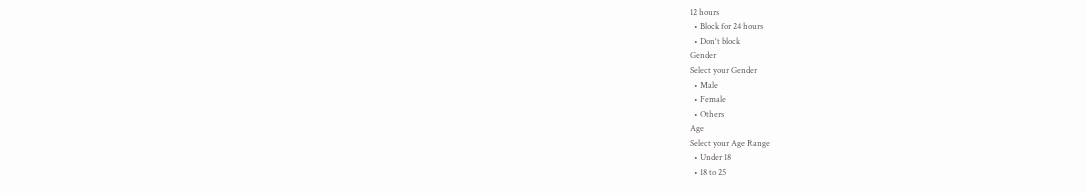12 hours
  • Block for 24 hours
  • Don't block
Gender
Select your Gender
  • Male
  • Female
  • Others
Age
Select your Age Range
  • Under 18
  • 18 to 25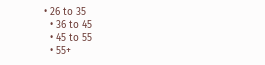• 26 to 35
  • 36 to 45
  • 45 to 55
  • 55+